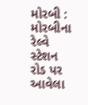મોરબી : મોરબીના રેલ્વે સ્ટેશન રોડ પર આવેલા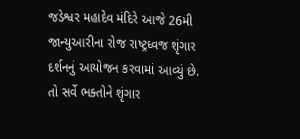જડેશ્વર મહાદેવ મંદિરે આજે 26મી જાન્યુઆરીના રોજ રાષ્ટ્રધ્વજ શૃંગાર દર્શનનું આયોજન કરવામાં આવ્યું છે. તો સર્વે ભક્તોને શૃંગાર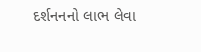દર્શનનનો લાભ લેવા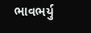ભાવભર્યુ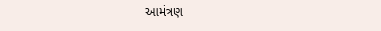આમંત્રણ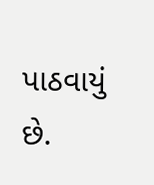પાઠવાયું છે.